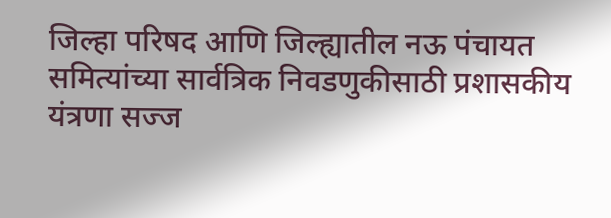जिल्हा परिषद आणि जिल्ह्यातील नऊ पंचायत समित्यांच्या सार्वत्रिक निवडणुकीसाठी प्रशासकीय यंत्रणा सज्ज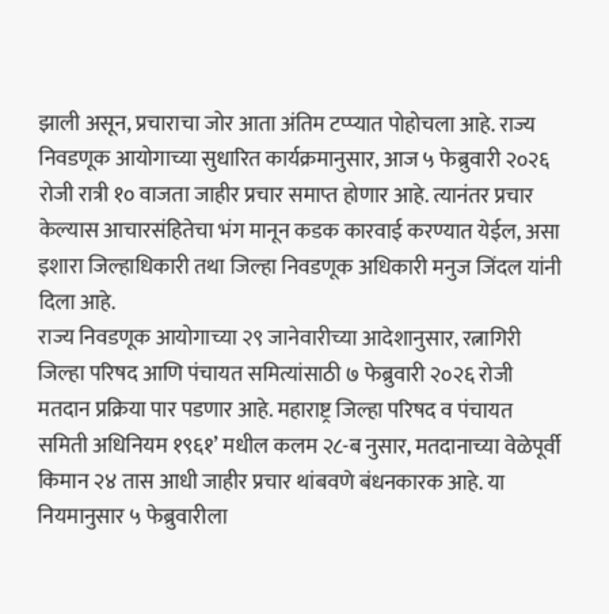झाली असून, प्रचाराचा जोर आता अंतिम टप्प्यात पोहोचला आहे. राज्य निवडणूक आयोगाच्या सुधारित कार्यक्रमानुसार, आज ५ फेब्रुवारी २०२६ रोजी रात्री १० वाजता जाहीर प्रचार समाप्त होणार आहे. त्यानंतर प्रचार केल्यास आचारसंहितेचा भंग मानून कडक कारवाई करण्यात येईल, असा इशारा जिल्हाधिकारी तथा जिल्हा निवडणूक अधिकारी मनुज जिंदल यांनी दिला आहे.
राज्य निवडणूक आयोगाच्या २९ जानेवारीच्या आदेशानुसार, रत्नागिरी जिल्हा परिषद आणि पंचायत समित्यांसाठी ७ फेब्रुवारी २०२६ रोजी मतदान प्रक्रिया पार पडणार आहे. महाराष्ट्र जिल्हा परिषद व पंचायत समिती अधिनियम १९६१’ मधील कलम २८-ब नुसार, मतदानाच्या वेळेपूर्वी किमान २४ तास आधी जाहीर प्रचार थांबवणे बंधनकारक आहे. या नियमानुसार ५ फेब्रुवारीला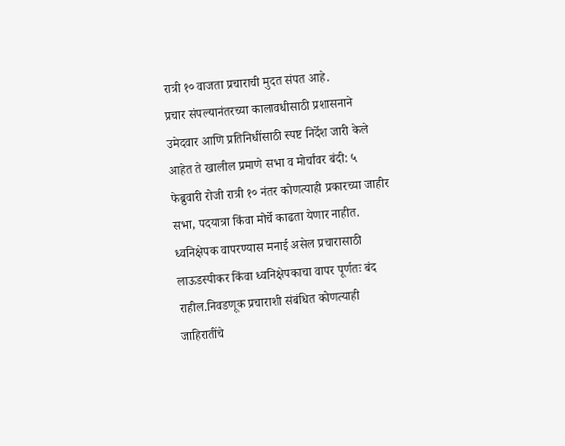रात्री १० वाजता प्रचाराची मुदत संपत आहे.
प्रचार संपल्यानंतरच्या कालावधीसाठी प्रशासनाने उमेदवार आणि प्रतिनिधींसाठी स्पष्ट निर्देश जारी केले आहेत ते खालील प्रमाणे सभा व मोर्चांवर बंदी: ५ फेब्रुवारी रोजी रात्री १० नंतर कोणत्याही प्रकारच्या जाहीर सभा, पदयात्रा किंवा मोर्चे काढता येणार नाहीत.
ध्वनिक्षेपक वापरण्यास मनाई असेल प्रचारासाठी लाऊडस्पीकर किंवा ध्वनिक्षेपकाचा वापर पूर्णतः बंद राहील.निवडणूक प्रचाराशी संबंधित कोणत्याही जाहिरातींचे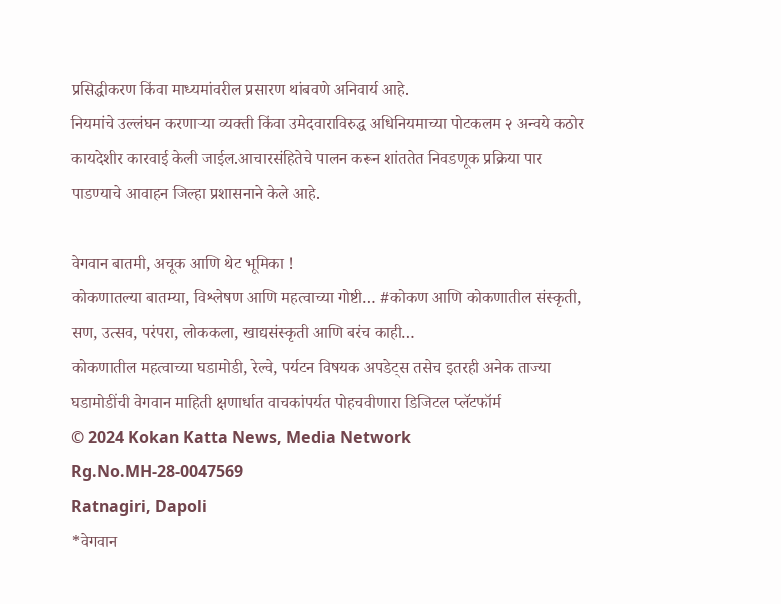प्रसिद्धीकरण किंवा माध्यमांवरील प्रसारण थांबवणे अनिवार्य आहे.
नियमांचे उल्लंघन करणाऱ्या व्यक्ती किंवा उमेदवाराविरुद्ध अधिनियमाच्या पोटकलम २ अन्वये कठोर कायदेशीर कारवाई केली जाईल.आचारसंहितेचे पालन करून शांततेत निवडणूक प्रक्रिया पार पाडण्याचे आवाहन जिल्हा प्रशासनाने केले आहे.

वेगवान बातमी, अचूक आणि थेट भूमिका !
कोकणातल्या बातम्या, विश्लेषण आणि महत्वाच्या गोष्टी… #कोकण आणि कोकणातील संस्कृती, सण, उत्सव, परंपरा, लोककला, खाद्यसंस्कृती आणि बरंच काही…
कोकणातील महत्वाच्या घडामोडी, रेल्वे, पर्यटन विषयक अपडेट्स तसेच इतरही अनेक ताज्या घडामोडींची वेगवान माहिती क्षणार्धात वाचकांपर्यत पोहचवीणारा डिजिटल प्लॅटफॉर्म
© 2024 Kokan Katta News, Media Network
Rg.No.MH-28-0047569
Ratnagiri, Dapoli
*वेगवान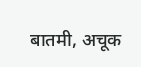बातमी, अचूक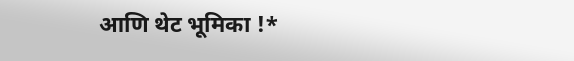आणि थेट भूमिका !*